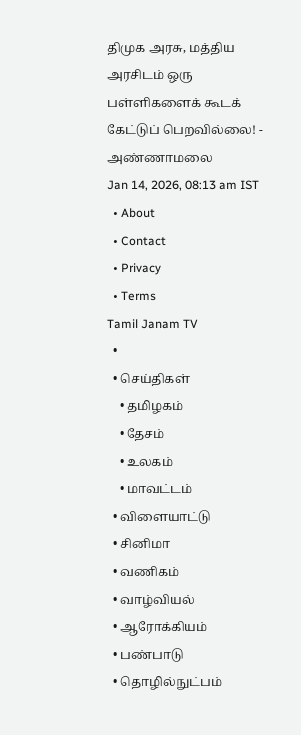திமுக அரசு, மத்திய அரசிடம் ஒரு பள்ளிகளைக் கூடக் கேட்டுப் பெறவில்லை! - அண்ணாமலை
Jan 14, 2026, 08:13 am IST
  • About
  • Contact
  • Privacy
  • Terms
Tamil Janam TV
  •
  • செய்திகள்
    • தமிழகம்
    • தேசம்
    • உலகம்
    • மாவட்டம்
  • விளையாட்டு
  • சினிமா
  • வணிகம்
  • வாழ்வியல்
  • ஆரோக்கியம்
  • பண்பாடு
  • தொழில்நுட்பம்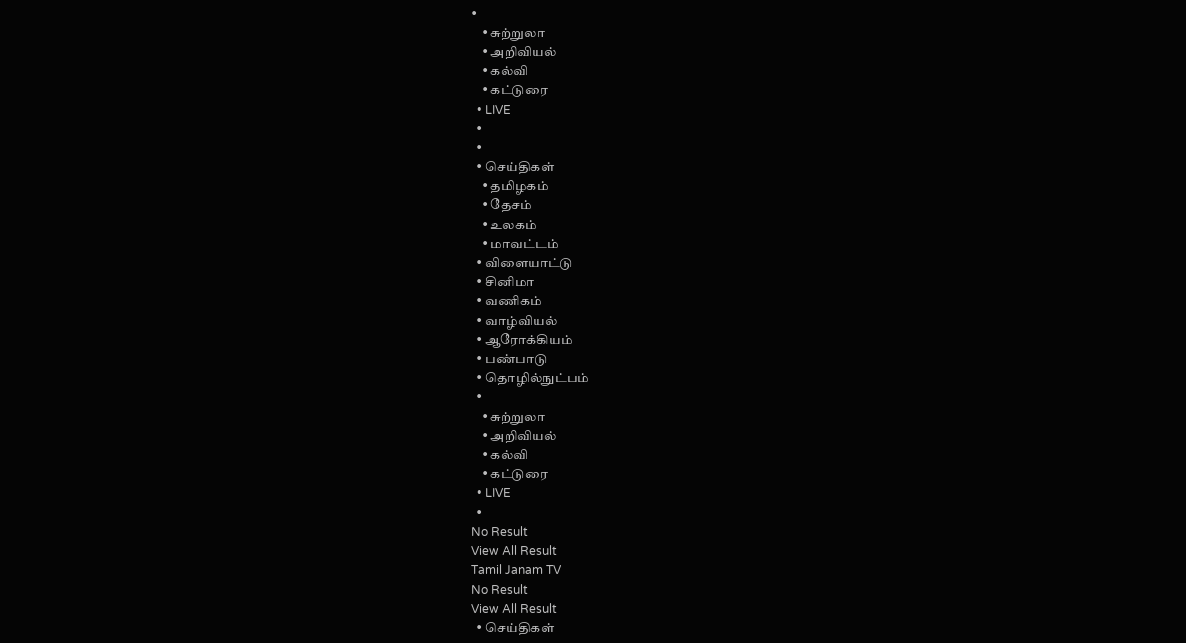•
    • சுற்றுலா
    • அறிவியல்
    • கல்வி
    • கட்டுரை
  • LIVE
  •
  •
  • செய்திகள்
    • தமிழகம்
    • தேசம்
    • உலகம்
    • மாவட்டம்
  • விளையாட்டு
  • சினிமா
  • வணிகம்
  • வாழ்வியல்
  • ஆரோக்கியம்
  • பண்பாடு
  • தொழில்நுட்பம்
  •
    • சுற்றுலா
    • அறிவியல்
    • கல்வி
    • கட்டுரை
  • LIVE
  •
No Result
View All Result
Tamil Janam TV
No Result
View All Result
  • செய்திகள்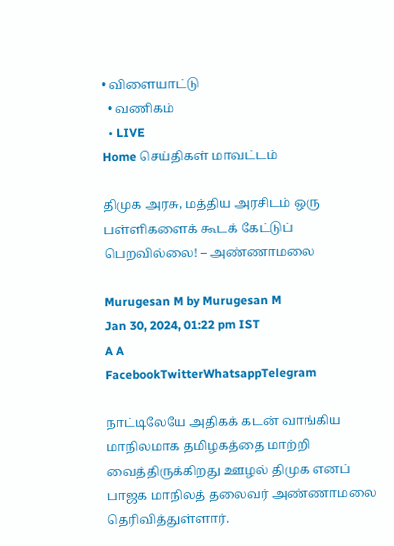• விளையாட்டு
  • வணிகம்
  • LIVE
Home செய்திகள் மாவட்டம்

திமுக அரசு, மத்திய அரசிடம் ஒரு பள்ளிகளைக் கூடக் கேட்டுப் பெறவில்லை! – அண்ணாமலை

Murugesan M by Murugesan M
Jan 30, 2024, 01:22 pm IST
A A
FacebookTwitterWhatsappTelegram

நாட்டிலேயே அதிகக் கடன் வாங்கிய மாநிலமாக தமிழகத்தை மாற்றி வைத்திருக்கிறது ஊழல் திமுக எனப் பாஜக மாநிலத் தலைவர் அண்ணாமலை தெரிவித்துள்ளார்.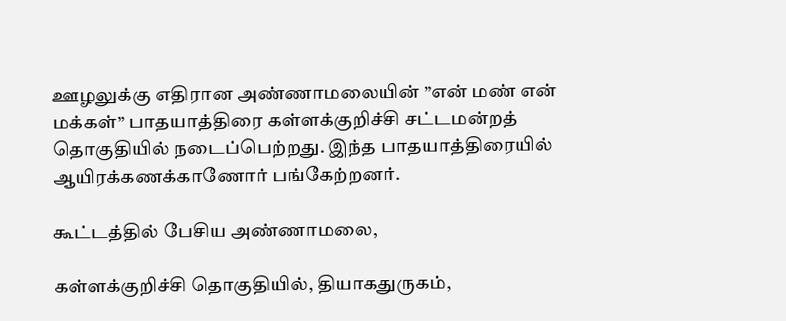ஊழலுக்கு எதிரான அண்ணாமலையின் ”என் மண் என் மக்கள்” பாதயாத்திரை கள்ளக்குறிச்சி சட்டமன்றத் தொகுதியில் நடைப்பெற்றது. இந்த பாதயாத்திரையில் ஆயிரக்கணக்காணோர் பங்கேற்றனர்.

கூட்டத்தில் பேசிய அண்ணாமலை,

கள்ளக்குறிச்சி தொகுதியில், தியாகதுருகம்,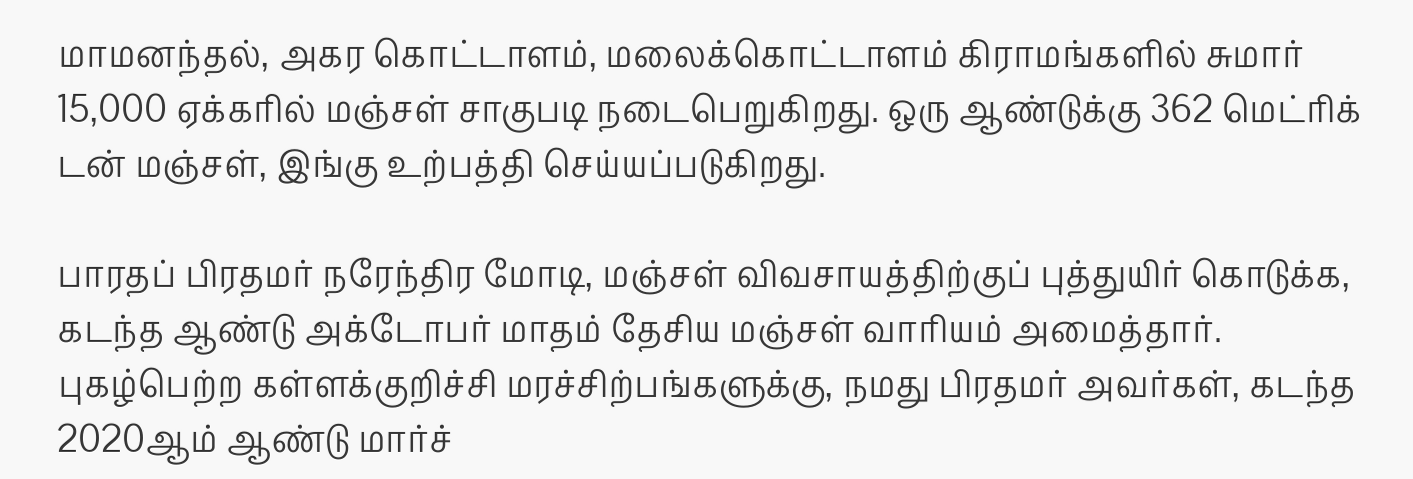மாமனந்தல், அகர கொட்டாளம், மலைக்கொட்டாளம் கிராமங்களில் சுமார் 15,000 ஏக்கரில் மஞ்சள் சாகுபடி நடைபெறுகிறது. ஒரு ஆண்டுக்கு 362 மெட்ரிக் டன் மஞ்சள், இங்கு உற்பத்தி செய்யப்படுகிறது.

பாரதப் பிரதமர் நரேந்திர மோடி, மஞ்சள் விவசாயத்திற்குப் புத்துயிர் கொடுக்க, கடந்த ஆண்டு அக்டோபர் மாதம் தேசிய மஞ்சள் வாரியம் அமைத்தார். புகழ்பெற்ற கள்ளக்குறிச்சி மரச்சிற்பங்களுக்கு, நமது பிரதமர் அவர்கள், கடந்த 2020ஆம் ஆண்டு மார்ச்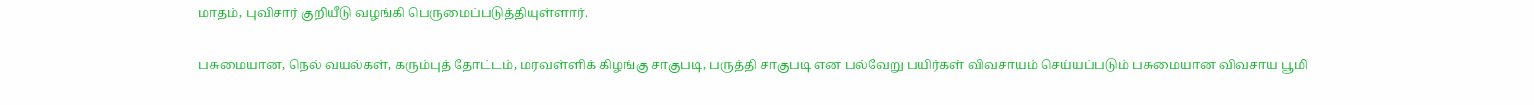மாதம், புவிசார் குறியீடு வழங்கி பெருமைப்படுத்தியுள்ளார்.

பசுமையான, நெல் வயல்கள், கரும்புத் தோட்டம், மரவள்ளிக் கிழங்கு சாகுபடி, பருத்தி சாகுபடி என பல்வேறு பயிர்கள் விவசாயம் செய்யப்படும் பசுமையான விவசாய பூமி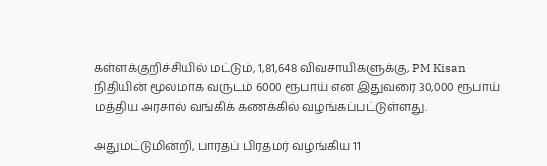கள்ளக்குறிச்சியில் மட்டும், 1,81,648 விவசாயிகளுக்கு, PM Kisan நிதியின் மூலமாக வருடம் 6000 ரூபாய் என இதுவரை 30,000 ரூபாய் மத்திய அரசால் வங்கிக் கணக்கில் வழங்கப்பட்டுள்ளது.

அதுமட்டுமின்றி, பாரதப் பிரதமர் வழங்கிய 11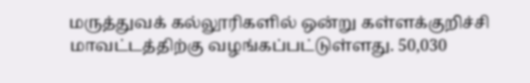மருத்துவக் கல்லூரிகளில் ஒன்று கள்ளக்குறிச்சி மாவட்டத்திற்கு வழங்கப்பட்டுள்ளது. 50,030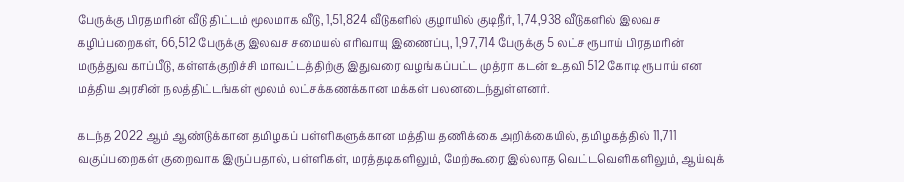பேருக்கு பிரதமரின் வீடு திட்டம் மூலமாக வீடு, 1,51,824 வீடுகளில் குழாயில் குடிநீர், 1,74,938 வீடுகளில் இலவச கழிப்பறைகள், 66,512 பேருக்கு இலவச சமையல் எரிவாயு இணைப்பு, 1,97,714 பேருக்கு 5 லட்ச ரூபாய் பிரதமரின் மருத்துவ காப்பீடு, கள்ளக்குறிச்சி மாவட்டத்திற்கு இதுவரை வழங்கப்பட்ட முத்ரா கடன் உதவி 512 கோடி ரூபாய் என மத்திய அரசின் நலத்திட்டங்கள் மூலம் லட்சக்கணக்கான மக்கள் பலனடைந்துள்ளனர்.

கடந்த 2022 ஆம் ஆண்டுக்கான தமிழகப் பள்ளிகளுக்கான மத்திய தணிக்கை அறிக்கையில், தமிழகத்தில் 11,711 வகுப்பறைகள் குறைவாக இருப்பதால், பள்ளிகள், மரத்தடிகளிலும், மேற்கூரை இல்லாத வெட்டவெளிகளிலும், ஆய்வுக்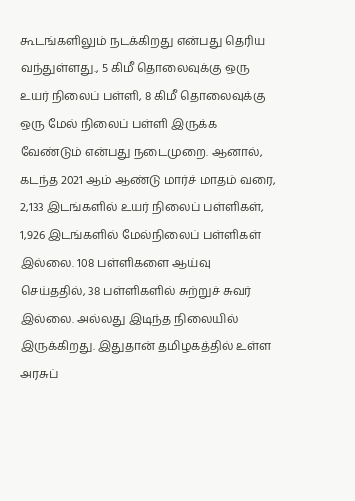கூடங்களிலும் நடக்கிறது என்பது தெரிய வந்துள்ளது., 5 கிமீ தொலைவுக்கு ஒரு உயர் நிலைப் பள்ளி, 8 கிமீ தொலைவுக்கு ஒரு மேல் நிலைப் பள்ளி இருக்க வேண்டும் என்பது நடைமுறை. ஆனால், கடந்த 2021 ஆம் ஆண்டு மார்ச் மாதம் வரை, 2,133 இடங்களில் உயர் நிலைப் பள்ளிகள், 1,926 இடங்களில் மேல்நிலைப் பள்ளிகள் இல்லை. 108 பள்ளிகளை ஆய்வு செய்ததில், 38 பள்ளிகளில் சுற்றுச் சுவர் இல்லை. அல்லது இடிந்த நிலையில் இருக்கிறது. இதுதான் தமிழகத்தில் உள்ள அரசுப்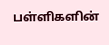பள்ளிகளின்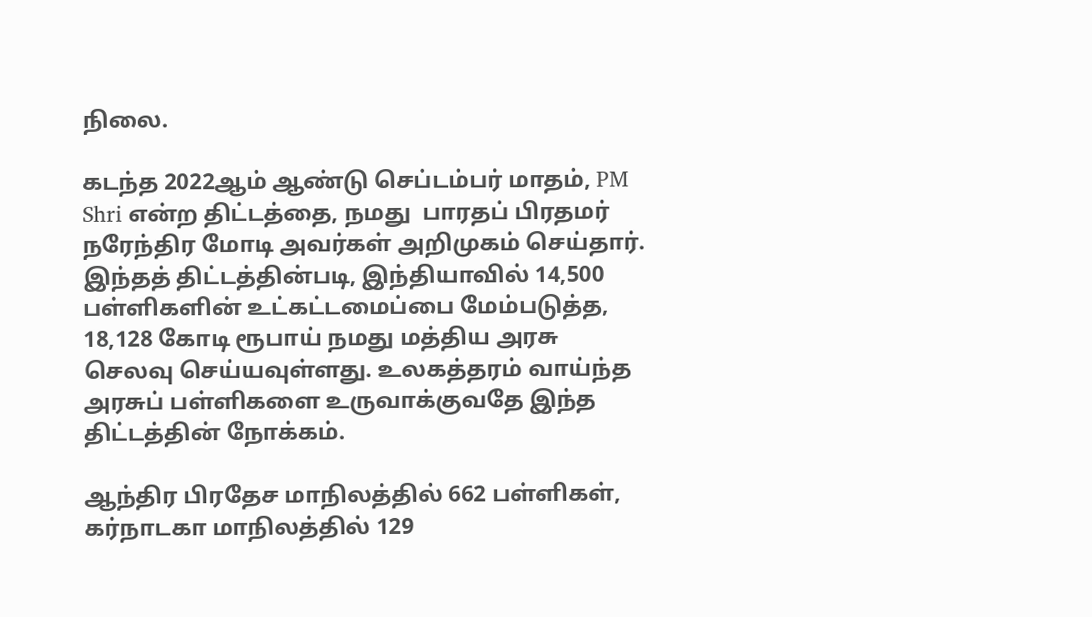நிலை.

கடந்த 2022ஆம் ஆண்டு செப்டம்பர் மாதம், PM Shri என்ற திட்டத்தை, நமது  பாரதப் பிரதமர்  நரேந்திர மோடி அவர்கள் அறிமுகம் செய்தார். இந்தத் திட்டத்தின்படி, இந்தியாவில் 14,500 பள்ளிகளின் உட்கட்டமைப்பை மேம்படுத்த, 18,128 கோடி ரூபாய் நமது மத்திய அரசு செலவு செய்யவுள்ளது. உலகத்தரம் வாய்ந்த அரசுப் பள்ளிகளை உருவாக்குவதே இந்த திட்டத்தின் நோக்கம்.

ஆந்திர பிரதேச மாநிலத்தில் 662 பள்ளிகள், கர்நாடகா மாநிலத்தில் 129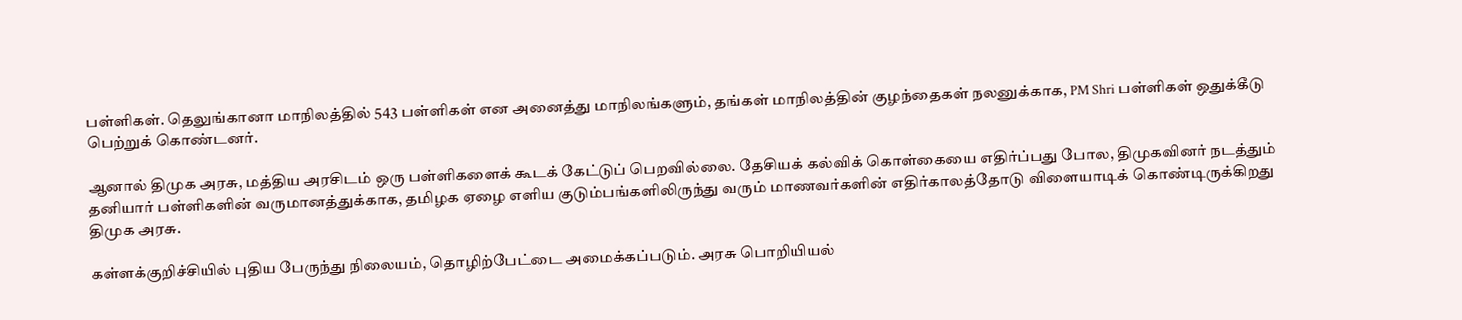பள்ளிகள். தெலுங்கானா மாநிலத்தில் 543 பள்ளிகள் என அனைத்து மாநிலங்களும், தங்கள் மாநிலத்தின் குழந்தைகள் நலனுக்காக, PM Shri பள்ளிகள் ஒதுக்கீடு பெற்றுக் கொண்டனர்.

ஆனால் திமுக அரசு, மத்திய அரசிடம் ஒரு பள்ளிகளைக் கூடக் கேட்டுப் பெறவில்லை. தேசியக் கல்விக் கொள்கையை எதிர்ப்பது போல, திமுகவினர் நடத்தும் தனியார் பள்ளிகளின் வருமானத்துக்காக, தமிழக ஏழை எளிய குடும்பங்களிலிருந்து வரும் மாணவர்களின் எதிர்காலத்தோடு விளையாடிக் கொண்டிருக்கிறது திமுக அரசு.

கள்ளக்குறிச்சியில் புதிய பேருந்து நிலையம், தொழிற்பேட்டை அமைக்கப்படும். அரசு பொறியியல்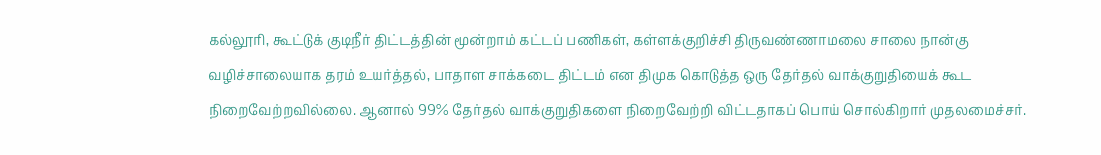கல்லூரி, கூட்டுக் குடிநீர் திட்டத்தின் மூன்றாம் கட்டப் பணிகள், கள்ளக்குறிச்சி திருவண்ணாமலை சாலை நான்கு வழிச்சாலையாக தரம் உயர்த்தல், பாதாள சாக்கடை திட்டம் என திமுக கொடுத்த ஒரு தேர்தல் வாக்குறுதியைக் கூட நிறைவேற்றவில்லை. ஆனால் 99% தேர்தல் வாக்குறுதிகளை நிறைவேற்றி விட்டதாகப் பொய் சொல்கிறார் முதலமைச்சர்.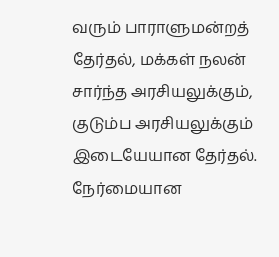வரும் பாராளுமன்றத் தேர்தல், மக்கள் நலன் சார்ந்த அரசியலுக்கும், குடும்ப அரசியலுக்கும் இடையேயான தேர்தல். நேர்மையான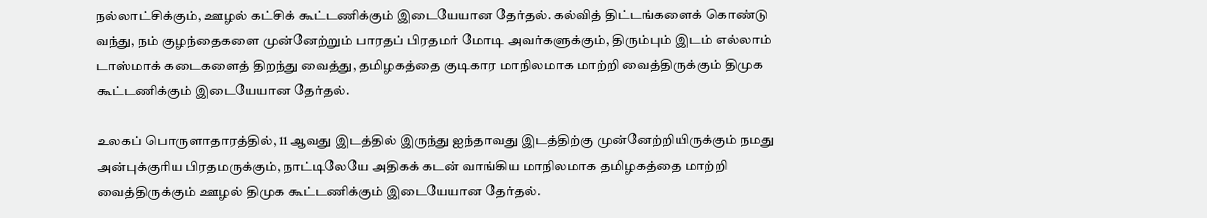நல்லாட்சிக்கும், ஊழல் கட்சிக் கூட்டணிக்கும் இடையேயான தேர்தல். கல்வித் திட்டங்களைக் கொண்டு வந்து, நம் குழந்தைகளை முன்னேற்றும் பாரதப் பிரதமர் மோடி அவர்களுக்கும், திரும்பும் இடம் எல்லாம் டாஸ்மாக் கடைகளைத் திறந்து வைத்து, தமிழகத்தை குடிகார மாநிலமாக மாற்றி வைத்திருக்கும் திமுக கூட்டணிக்கும் இடையேயான தேர்தல்.

உலகப் பொருளாதாரத்தில், 11 ஆவது இடத்தில் இருந்து ஐந்தாவது இடத்திற்கு முன்னேற்றியிருக்கும் நமது அன்புக்குரிய பிரதமருக்கும், நாட்டிலேயே அதிகக் கடன் வாங்கிய மாநிலமாக தமிழகத்தை மாற்றி வைத்திருக்கும் ஊழல் திமுக கூட்டணிக்கும் இடையேயான தேர்தல்.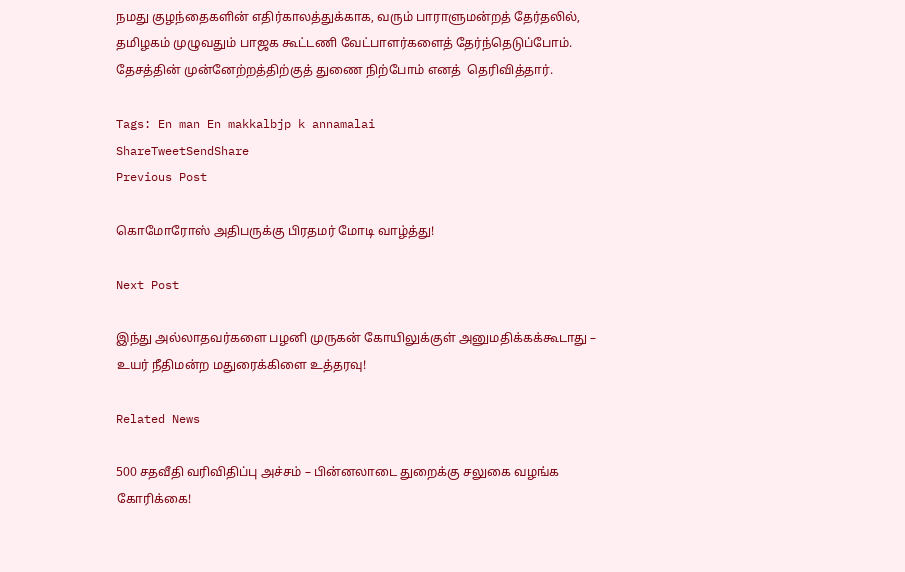நமது குழந்தைகளின் எதிர்காலத்துக்காக, வரும் பாராளுமன்றத் தேர்தலில், தமிழகம் முழுவதும் பாஜக கூட்டணி வேட்பாளர்களைத் தேர்ந்தெடுப்போம். தேசத்தின் முன்னேற்றத்திற்குத் துணை நிற்போம் எனத்  தெரிவித்தார்.

Tags: En man En makkalbjp k annamalai
ShareTweetSendShare
Previous Post

கொமோரோஸ் அதிபருக்கு பிரதமர் மோடி வாழ்த்து!

Next Post

இந்து அல்லாதவர்களை பழனி முருகன் கோயிலுக்குள் அனுமதிக்கக்கூடாது – உயர் நீதிமன்ற மதுரைக்கிளை உத்தரவு!

Related News

500 சதவீதி வரிவிதிப்பு அச்சம் – பின்னலாடை துறைக்கு சலுகை வழங்க கோரிக்கை!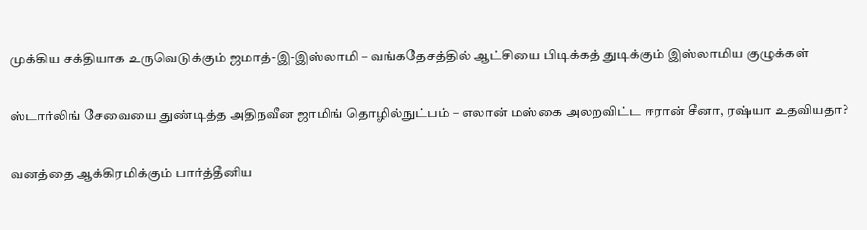முக்கிய சக்தியாக உருவெடுக்கும் ஜமாத்-இ-இஸ்லாமி – வங்கதேசத்தில் ஆட்சியை பிடிக்கத் துடிக்கும் இஸ்லாமிய குழுக்கள்

ஸ்டார்லிங் சேவையை துண்டித்த அதிநவீன ஜாமிங் தொழில்நுட்பம் – எலான் மஸ்கை அலறவிட்ட ஈரான் சீனா, ரஷ்யா உதவியதா?

வனத்தை ஆக்கிரமிக்கும் பார்த்தீனிய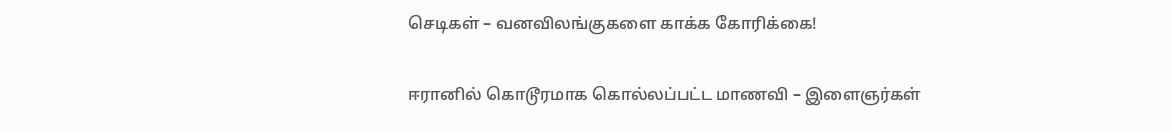செடிகள் – வனவிலங்குகளை காக்க கோரிக்கை!

ஈரானில் கொடூரமாக கொல்லப்பட்ட மாணவி – இளைஞர்கள்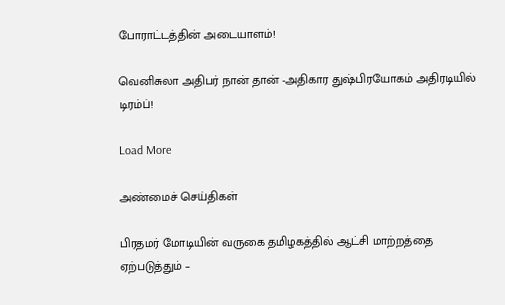போராட்டத்தின் அடையாளம்!

வெனிசுலா அதிபர் நான் தான் -அதிகார துஷ்பிரயோகம் அதிரடியில் டிரம்ப்!

Load More

அண்மைச் செய்திகள்

பிரதமர் மோடியின் வருகை தமிழகத்தில் ஆட்சி மாற்றத்தை ஏற்படுத்தும் –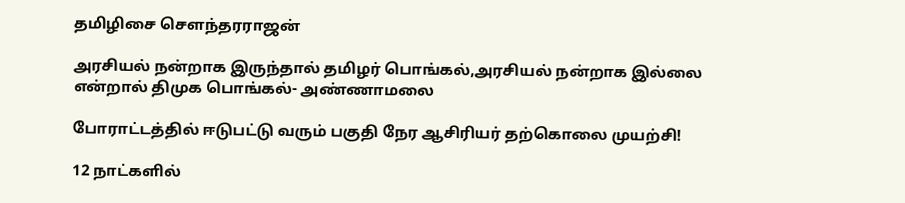தமிழிசை சௌந்தரராஜன்

அரசியல் நன்றாக இருந்தால் தமிழர் பொங்கல்,அரசியல் நன்றாக இல்லை என்றால் திமுக பொங்கல்- அண்ணாமலை

போராட்டத்தில் ஈடுபட்டு வரும் பகுதி நேர ஆசிரியர் தற்கொலை முயற்சி!

12 நாட்களில்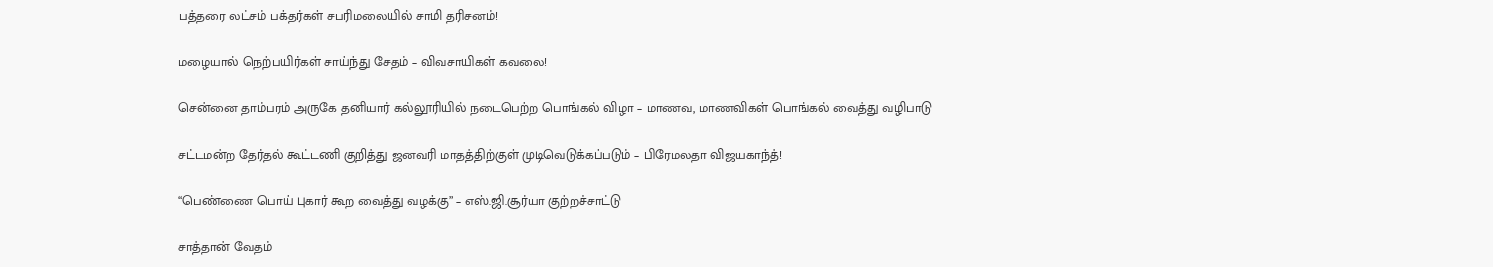பத்தரை லட்சம் பக்தர்கள் சபரிமலையில் சாமி தரிசனம்!

மழையால் நெற்பயிர்கள் சாய்ந்து சேதம் – விவசாயிகள் கவலை!

சென்னை தாம்பரம் அருகே தனியார் கல்லூரியில் நடைபெற்ற பொங்கல் விழா – மாணவ, மாணவிகள் பொங்கல் வைத்து வழிபாடு

சட்டமன்ற தேர்தல் கூட்டணி குறித்து ஜனவரி மாதத்திற்குள் முடிவெடுக்கப்படும் – பிரேமலதா விஜயகாந்த்!

“பெண்ணை பொய் புகார் கூற வைத்து வழக்கு” – எஸ்.ஜி.சூர்யா குற்றச்சாட்டு

சாத்தான் வேதம்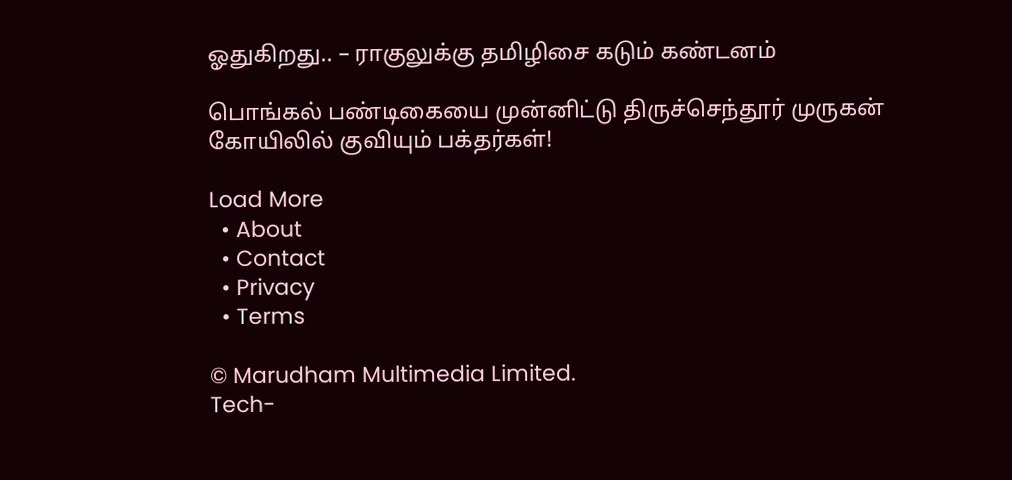ஓதுகிறது.. – ராகுலுக்கு தமிழிசை கடும் கண்டனம்

பொங்கல் பண்டிகையை முன்னிட்டு திருச்செந்தூர் முருகன் கோயிலில் குவியும் பக்தர்கள்!

Load More
  • About
  • Contact
  • Privacy
  • Terms

© Marudham Multimedia Limited.
Tech-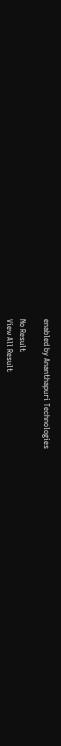enabled by Ananthapuri Technologies

No Result
View All Result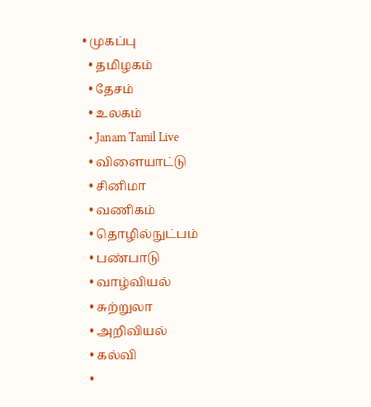• முகப்பு
  • தமிழகம்
  • தேசம்
  • உலகம்
  • Janam Tamil Live
  • விளையாட்டு
  • சினிமா
  • வணிகம்
  • தொழில்நுட்பம்
  • பண்பாடு
  • வாழ்வியல்
  • சுற்றுலா
  • அறிவியல்
  • கல்வி
  •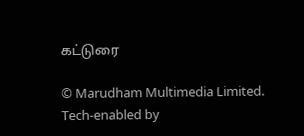கட்டுரை

© Marudham Multimedia Limited.
Tech-enabled by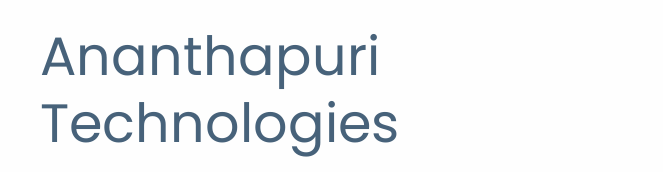Ananthapuri Technologies